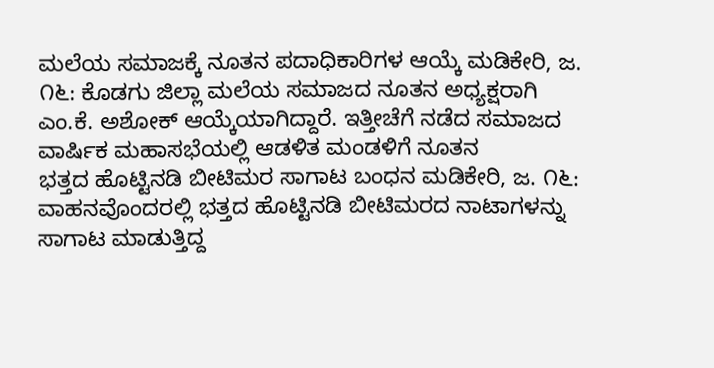ಮಲೆಯ ಸಮಾಜಕ್ಕೆ ನೂತನ ಪದಾಧಿಕಾರಿಗಳ ಆಯ್ಕೆ ಮಡಿಕೇರಿ, ಜ. ೧೬: ಕೊಡಗು ಜಿಲ್ಲಾ ಮಲೆಯ ಸಮಾಜದ ನೂತನ ಅಧ್ಯಕ್ಷರಾಗಿ ಎಂ.ಕೆ. ಅಶೋಕ್ ಆಯ್ಕೆಯಾಗಿದ್ದಾರೆ. ಇತ್ತೀಚೆಗೆ ನಡೆದ ಸಮಾಜದ ವಾರ್ಷಿಕ ಮಹಾಸಭೆಯಲ್ಲಿ ಆಡಳಿತ ಮಂಡಳಿಗೆ ನೂತನ
ಭತ್ತದ ಹೊಟ್ಟಿನಡಿ ಬೀಟಿಮರ ಸಾಗಾಟ ಬಂಧನ ಮಡಿಕೇರಿ, ಜ. ೧೬: ವಾಹನವೊಂದರಲ್ಲಿ ಭತ್ತದ ಹೊಟ್ಟಿನಡಿ ಬೀಟಿಮರದ ನಾಟಾಗಳನ್ನು ಸಾಗಾಟ ಮಾಡುತ್ತಿದ್ದ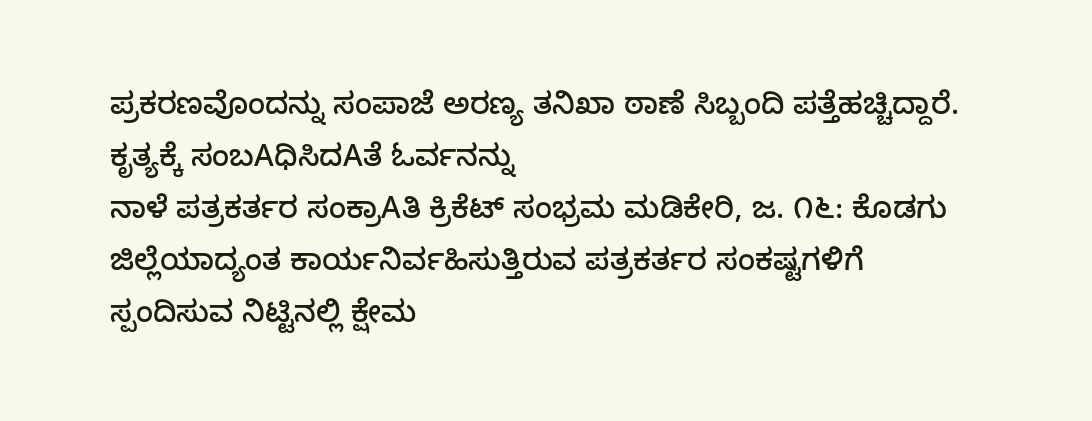ಪ್ರಕರಣವೊಂದನ್ನು ಸಂಪಾಜೆ ಅರಣ್ಯ ತನಿಖಾ ಠಾಣೆ ಸಿಬ್ಬಂದಿ ಪತ್ತೆಹಚ್ಚಿದ್ದಾರೆ. ಕೃತ್ಯಕ್ಕೆ ಸಂಬAಧಿಸಿದAತೆ ಓರ್ವನನ್ನು
ನಾಳೆ ಪತ್ರಕರ್ತರ ಸಂಕ್ರಾAತಿ ಕ್ರಿಕೆಟ್ ಸಂಭ್ರಮ ಮಡಿಕೇರಿ, ಜ. ೧೬: ಕೊಡಗು ಜಿಲ್ಲೆಯಾದ್ಯಂತ ಕಾರ್ಯನಿರ್ವಹಿಸುತ್ತಿರುವ ಪತ್ರಕರ್ತರ ಸಂಕಷ್ಟಗಳಿಗೆ ಸ್ಪಂದಿಸುವ ನಿಟ್ಟಿನಲ್ಲಿ ಕ್ಷೇಮ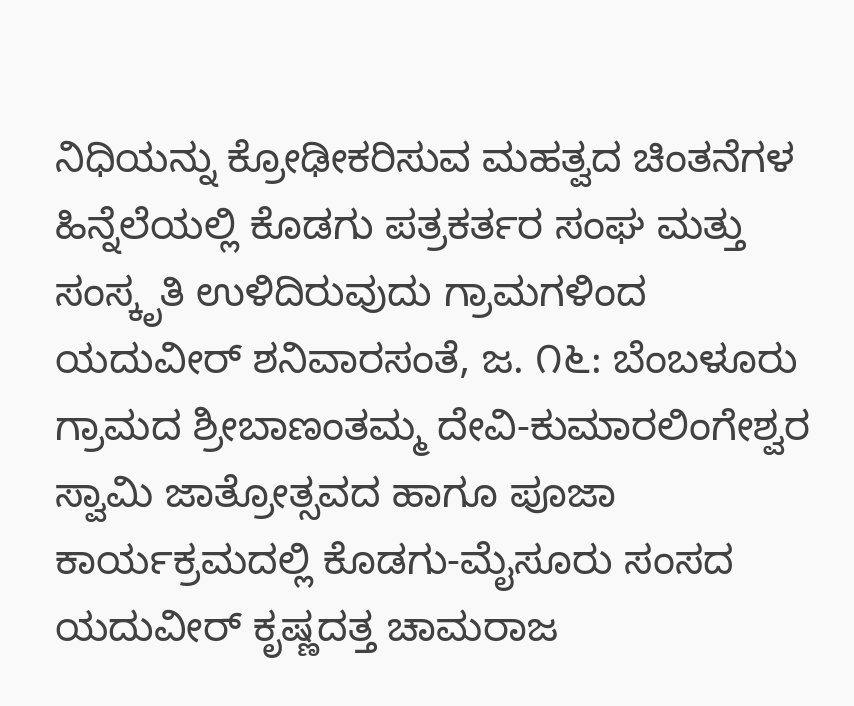ನಿಧಿಯನ್ನು ಕ್ರೋಢೀಕರಿಸುವ ಮಹತ್ವದ ಚಿಂತನೆಗಳ ಹಿನ್ನೆಲೆಯಲ್ಲಿ ಕೊಡಗು ಪತ್ರಕರ್ತರ ಸಂಘ ಮತ್ತು
ಸಂಸ್ಕೃತಿ ಉಳಿದಿರುವುದು ಗ್ರಾಮಗಳಿಂದ ಯದುವೀರ್ ಶನಿವಾರಸಂತೆ, ಜ. ೧೬: ಬೆಂಬಳೂರು ಗ್ರಾಮದ ಶ್ರೀಬಾಣಂತಮ್ಮ ದೇವಿ-ಕುಮಾರಲಿಂಗೇಶ್ವರ ಸ್ವಾಮಿ ಜಾತ್ರೋತ್ಸವದ ಹಾಗೂ ಪೂಜಾ ಕಾರ್ಯಕ್ರಮದಲ್ಲಿ ಕೊಡಗು-ಮೈಸೂರು ಸಂಸದ ಯದುವೀರ್ ಕೃಷ್ಣದತ್ತ ಚಾಮರಾಜ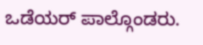ಒಡೆಯರ್ ಪಾಲ್ಗೊಂಡರು.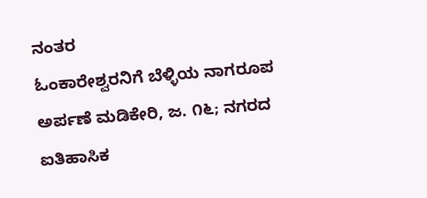ನಂತರ
ಓಂಕಾರೇಶ್ವರನಿಗೆ ಬೆಳ್ಳಿಯ ನಾಗರೂಪ ಅರ್ಪಣೆ ಮಡಿಕೇರಿ, ಜ. ೧೬; ನಗರದ ಐತಿಹಾಸಿಕ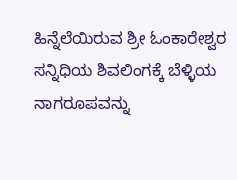ಹಿನ್ನೆಲೆಯಿರುವ ಶ್ರೀ ಓಂಕಾರೇಶ್ವರ ಸನ್ನಿಧಿಯ ಶಿವಲಿಂಗಕ್ಕೆ ಬೆಳ್ಳಿಯ ನಾಗರೂಪವನ್ನು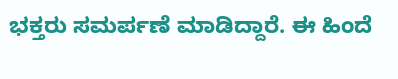ಭಕ್ತರು ಸಮರ್ಪಣೆ ಮಾಡಿದ್ದಾರೆ. ಈ ಹಿಂದೆ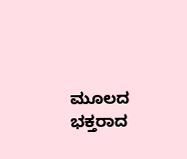ಮೂಲದ ಭಕ್ತರಾದ